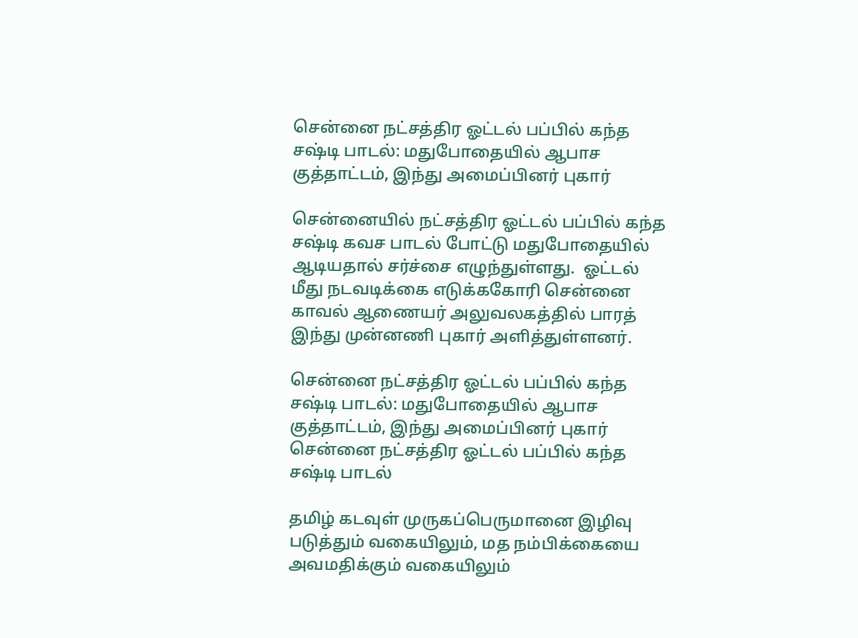சென்னை நட்சத்திர ஓட்டல் பப்பில் கந்த சஷ்டி பாடல்: மதுபோதையில் ஆபாச குத்தாட்டம், இந்து அமைப்பினர் புகார்

சென்னையில் நட்சத்திர ஓட்டல் பப்பில் கந்த சஷ்டி கவச பாடல் போட்டு மதுபோதையில் ஆடியதால் சர்ச்சை எழுந்துள்ளது.  ஓட்டல் மீது நடவடிக்கை எடுக்ககோரி சென்னை காவல் ஆணையர் அலுவலகத்தில் பாரத் இந்து முன்னணி புகார் அளித்துள்ளனர்.

சென்னை நட்சத்திர ஓட்டல் பப்பில் கந்த சஷ்டி பாடல்: மதுபோதையில் ஆபாச குத்தாட்டம், இந்து அமைப்பினர் புகார்
சென்னை நட்சத்திர ஓட்டல் பப்பில் கந்த சஷ்டி பாடல்

தமிழ் கடவுள் முருகப்பெருமானை இழிவு படுத்தும் வகையிலும், மத நம்பிக்கையை அவமதிக்கும் வகையிலும்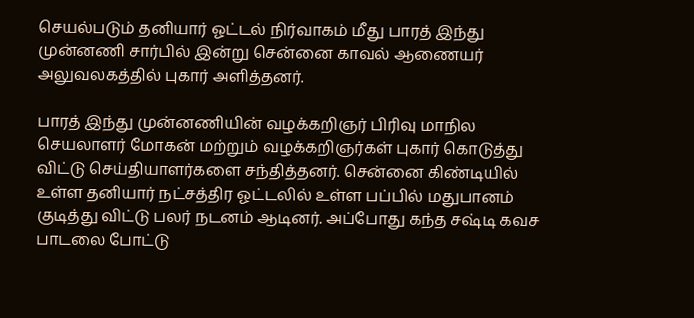செயல்படும் தனியார் ஓட்டல் நிர்வாகம் மீது பாரத் இந்து முன்னணி சார்பில் இன்று சென்னை காவல் ஆணையர் அலுவலகத்தில் புகார் அளித்தனர்.

பாரத் இந்து முன்னணியின் வழக்கறிஞர் பிரிவு மாநில செயலாளர் மோகன் மற்றும் வழக்கறிஞர்கள் புகார் கொடுத்து விட்டு செய்தியாளர்களை சந்தித்தனர். சென்னை கிண்டியில் உள்ள தனியார் நட்சத்திர ஓட்டலில் உள்ள பப்பில் மதுபானம் குடித்து விட்டு பலர் நடனம் ஆடினர். அப்போது கந்த சஷ்டி கவச பாடலை போட்டு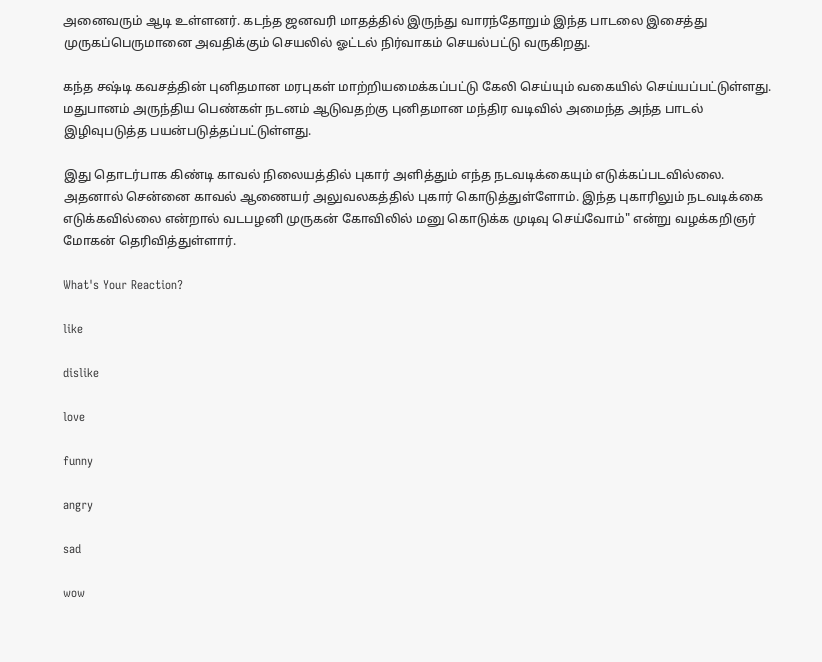அனைவரும் ஆடி உள்ளனர். கடந்த ஜனவரி மாதத்தில் இருந்து வாரந்தோறும் இந்த பாடலை இசைத்து முருகப்பெருமானை அவதிக்கும் செயலில் ஓட்டல் நிர்வாகம் செயல்பட்டு வருகிறது.

கந்த சஷ்டி கவசத்தின் புனிதமான மரபுகள் மாற்றியமைக்கப்பட்டு கேலி செய்யும் வகையில் செய்யப்பட்டுள்ளது. மதுபானம் அருந்திய பெண்கள் நடனம் ஆடுவதற்கு புனிதமான மந்திர வடிவில் அமைந்த அந்த பாடல் இழிவுபடுத்த பயன்படுத்தப்பட்டுள்ளது.

இது தொடர்பாக கிண்டி காவல் நிலையத்தில் புகார் அளித்தும் எந்த நடவடிக்கையும் எடுக்கப்படவில்லை. அதனால் சென்னை காவல் ஆணையர் அலுவலகத்தில் புகார் கொடுத்துள்ளோம். இந்த புகாரிலும் நடவடிக்கை எடுக்கவில்லை என்றால் வடபழனி முருகன் கோவிலில் மனு கொடுக்க முடிவு செய்வோம்" என்று வழக்கறிஞர் மோகன் தெரிவித்துள்ளார்.

What's Your Reaction?

like

dislike

love

funny

angry

sad

wow